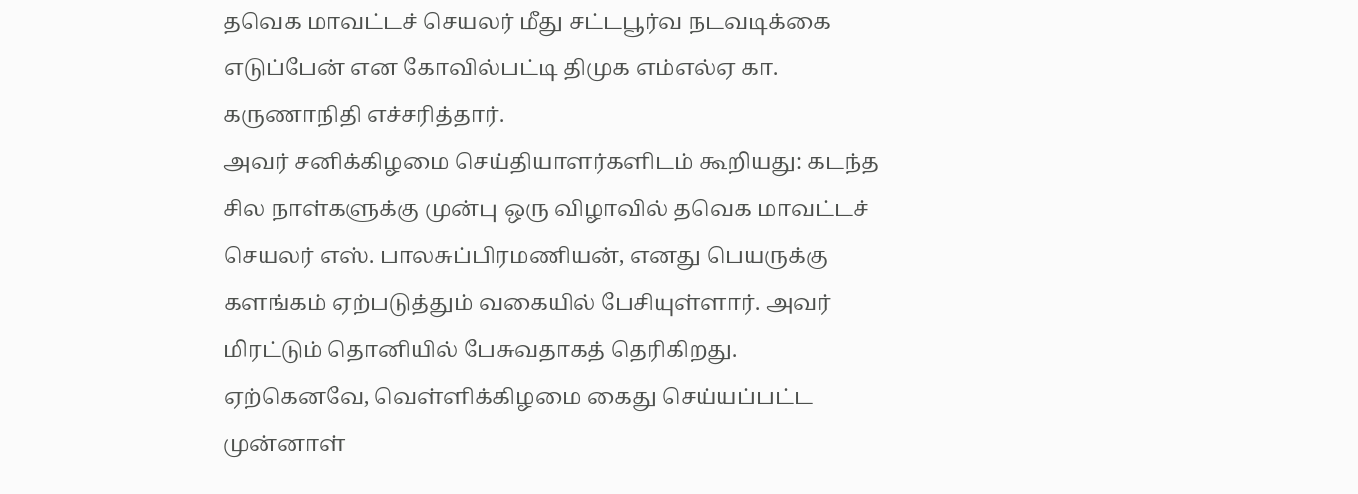தவெக மாவட்டச் செயலர் மீது சட்டபூர்வ நடவடிக்கை எடுப்பேன் என கோவில்பட்டி திமுக எம்எல்ஏ கா. கருணாநிதி எச்சரித்தார்.
அவர் சனிக்கிழமை செய்தியாளர்களிடம் கூறியது: கடந்த சில நாள்களுக்கு முன்பு ஒரு விழாவில் தவெக மாவட்டச் செயலர் எஸ். பாலசுப்பிரமணியன், எனது பெயருக்கு களங்கம் ஏற்படுத்தும் வகையில் பேசியுள்ளார். அவர் மிரட்டும் தொனியில் பேசுவதாகத் தெரிகிறது.
ஏற்கெனவே, வெள்ளிக்கிழமை கைது செய்யப்பட்ட முன்னாள்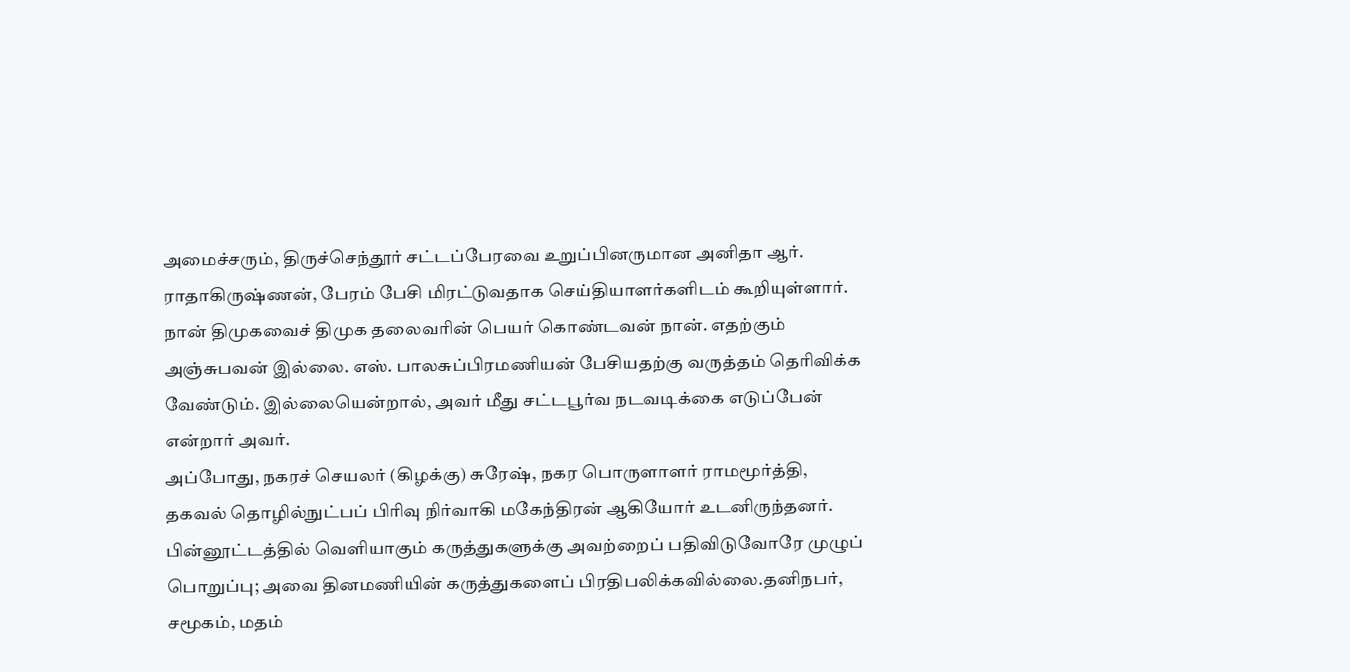அமைச்சரும், திருச்செந்தூர் சட்டப்பேரவை உறுப்பினருமான அனிதா ஆர். ராதாகிருஷ்ணன், பேரம் பேசி மிரட்டுவதாக செய்தியாளர்களிடம் கூறியுள்ளார்.
நான் திமுகவைச் திமுக தலைவரின் பெயர் கொண்டவன் நான். எதற்கும் அஞ்சுபவன் இல்லை. எஸ். பாலசுப்பிரமணியன் பேசியதற்கு வருத்தம் தெரிவிக்க வேண்டும். இல்லையென்றால், அவர் மீது சட்டபூர்வ நடவடிக்கை எடுப்பேன் என்றார் அவர்.
அப்போது, நகரச் செயலர் (கிழக்கு) சுரேஷ், நகர பொருளாளர் ராமமூர்த்தி, தகவல் தொழில்நுட்பப் பிரிவு நிர்வாகி மகேந்திரன் ஆகியோர் உடனிருந்தனர்.
பின்னூட்டத்தில் வெளியாகும் கருத்துகளுக்கு அவற்றைப் பதிவிடுவோரே முழுப் பொறுப்பு; அவை தினமணியின் கருத்துகளைப் பிரதிபலிக்கவில்லை.தனிநபர், சமூகம், மதம்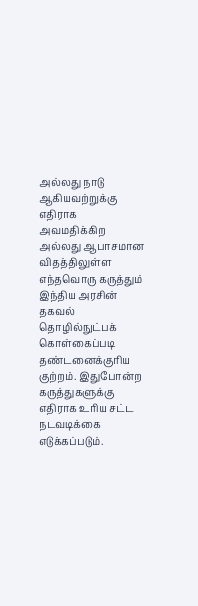அல்லது நாடு ஆகியவற்றுக்கு எதிராக அவமதிக்கிற அல்லது ஆபாசமான விதத்திலுள்ள எந்தவொரு கருத்தும் இந்திய அரசின் தகவல் தொழில்நுட்பக் கொள்கைப்படி தண்டனைக்குரிய குற்றம். இதுபோன்ற கருத்துகளுக்கு எதிராக உரிய சட்ட நடவடிக்கை எடுக்கப்படும்.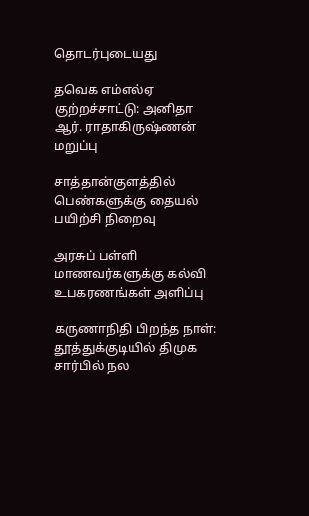தொடர்புடையது

தவெக எம்எல்ஏ குற்றச்சாட்டு: அனிதா ஆர். ராதாகிருஷ்ணன் மறுப்பு

சாத்தான்குளத்தில் பெண்களுக்கு தையல் பயிற்சி நிறைவு

அரசுப் பள்ளி மாணவர்களுக்கு கல்வி உபகரணங்கள் அளிப்பு

கருணாநிதி பிறந்த நாள்: தூத்துக்குடியில் திமுக சார்பில் நல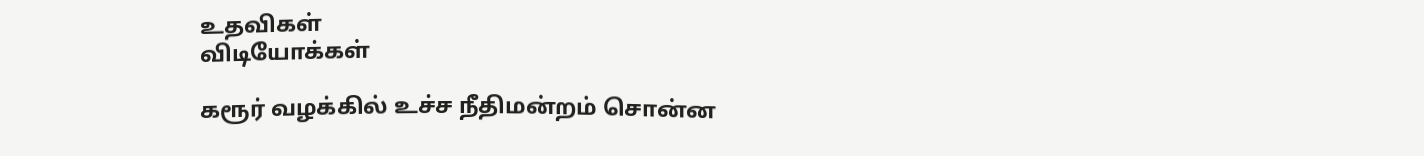உதவிகள்
விடியோக்கள்

கரூர் வழக்கில் உச்ச நீதிமன்றம் சொன்ன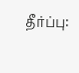தீர்ப்பு: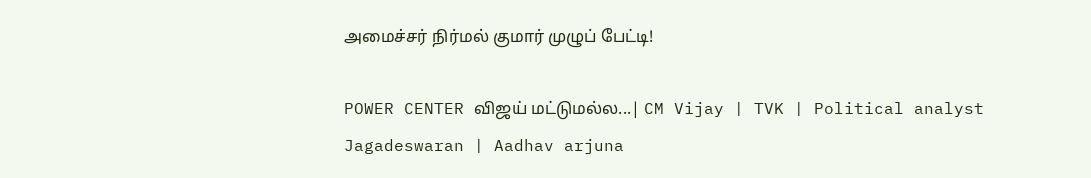அமைச்சர் நிர்மல் குமார் முழுப் பேட்டி!

POWER CENTER விஜய் மட்டுமல்ல...| CM Vijay | TVK | Political analyst Jagadeswaran | Aadhav arjuna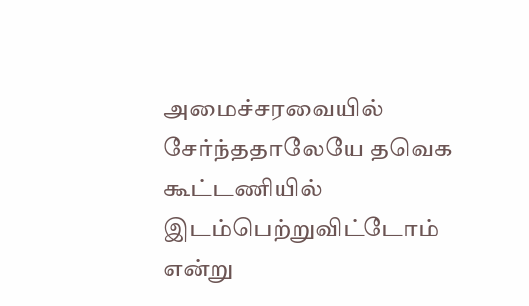அமைச்சரவையில் சேர்ந்ததாலேயே தவெக கூட்டணியில் இடம்பெற்றுவிட்டோம் என்று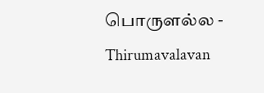பொருளல்ல - Thirumavalavan